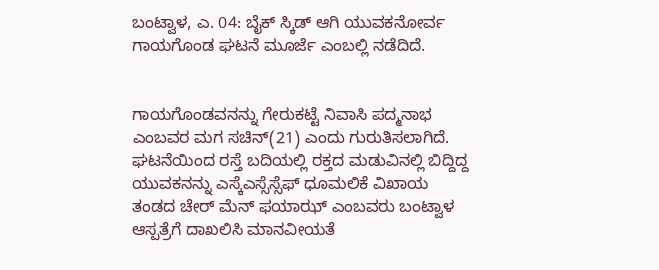ಬಂಟ್ವಾಳ, ಎ. 04: ಬೈಕ್ ಸ್ಕಿಡ್ ಆಗಿ ಯುವಕನೋರ್ವ ಗಾಯಗೊಂಡ ಘಟನೆ ಮೂರ್ಜೆ ಎಂಬಲ್ಲಿ ನಡೆದಿದೆ.


ಗಾಯಗೊಂಡವನನ್ನು ಗೇರುಕಟ್ಟೆ ನಿವಾಸಿ ಪದ್ಮನಾಭ ಎಂಬವರ ಮಗ ಸಚಿನ್(21) ಎಂದು ಗುರುತಿಸಲಾಗಿದೆ. ಘಟನೆಯಿಂದ ರಸ್ತೆ ಬದಿಯಲ್ಲಿ ರಕ್ತದ ಮಡುವಿನಲ್ಲಿ ಬಿದ್ದಿದ್ದ ಯುವಕನನ್ನು ಎಸ್ಕೆಎಸ್ಸೆಸ್ಸೆಫ್ ಧೂಮಲಿಕೆ ವಿಖಾಯ ತಂಡದ ಚೇರ್ ಮೆನ್ ಫಯಾಝ್ ಎಂಬವರು ಬಂಟ್ವಾಳ ಆಸ್ಪತ್ರೆಗೆ ದಾಖಲಿಸಿ ಮಾನವೀಯತೆ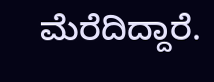ಮೆರೆದಿದ್ದಾರೆ.